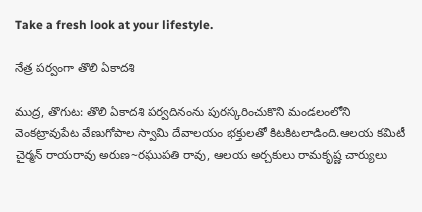Take a fresh look at your lifestyle.

నేత్ర పర్వంగా తొలి ఏకాదశి

ముద్ర, తొగుట: తొలి ఏకాదశి పర్వదినంను పురస్కరించుకొని మండలంలోని వెంకట్రావుపేట వేణుగోపాల స్వామి దేవాలయం భక్తులతో కిటకిటలాడింది.ఆలయ కమిటీ చైర్మన్ రాయరావు అరుణ~రఘుపతి రావు, ఆలయ అర్చకులు రామకృష్ణ చార్యులు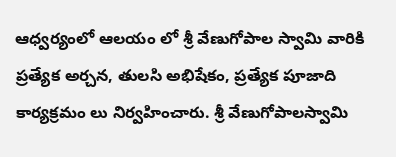ఆధ్వర్యంలో ఆలయం లో శ్రీ వేణుగోపాల స్వామి వారికి ప్రత్యేక అర్చన, తులసి అభిషేకం, ప్రత్యేక పూజాది కార్యక్రమం లు నిర్వహించారు. శ్రీ వేణుగోపాలస్వామి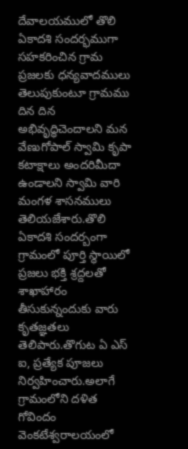దేవాలయములో తొలి ఏకాదశి సందర్భముగా సహకరించిన గ్రామ ప్రజలకు ధన్యవాదములు తెలుపుకుంటూ గ్రామము దిన దిన అభివృద్ధిచెందాలని మన వేణుగోపాల్ స్వామి కృపా కటాక్షాలు అందరిమీదా ఉండాలని స్వామి వారి మంగళ శాసనములు తెలియజేశారు.తొలి ఏకాదశి సందర్బంగా గ్రామంలో పూర్తి స్థాయిలో ప్రజలు భక్తి శ్రద్దలతో శాఖాహారం తీసుకున్నందుకు వారు కృతజ్ఞతలు తెలిపారు.తొగుట ఏ ఎస్ ఐ, ప్రత్యేక పూజలు నిర్వహించారు.అలాగే గ్రామంలోని దళిత గోవిందం వెంకటేశ్వరాలయంలో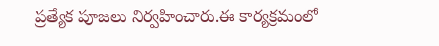ప్రత్యేక పూజలు నిర్వహించారు.ఈ కార్యక్రమంలో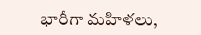భారీగా మహిళలు,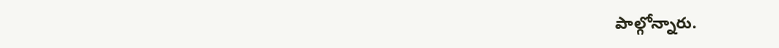పాల్గోన్నారు.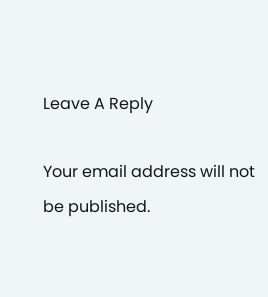Leave A Reply

Your email address will not be published.